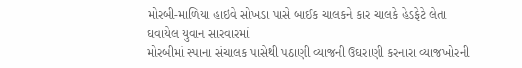મોરબી-માળિયા હાઇવે સોખડા પાસે બાઈક ચાલકને કાર ચાલકે હેડફેટે લેતા ઘવાયેલ યુવાન સારવારમાં
મોરબીમાં સ્પાના સંચાલક પાસેથી પઠાણી વ્યાજની ઉઘરાણી કરનારા વ્યાજખોરની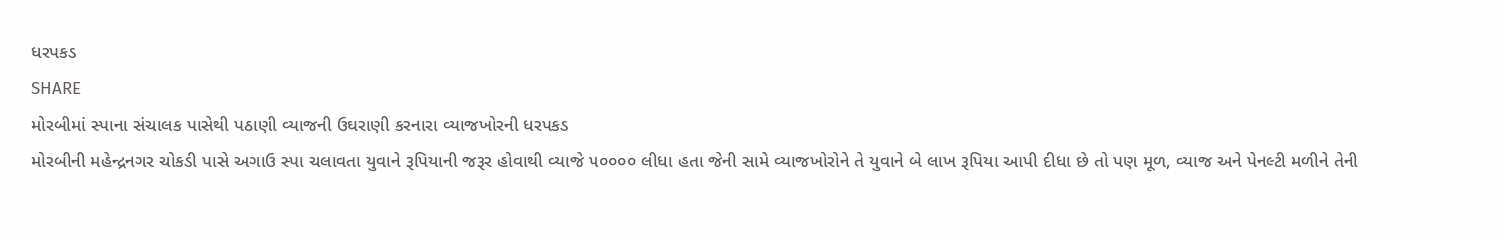ધરપકડ
SHARE
મોરબીમાં સ્પાના સંચાલક પાસેથી પઠાણી વ્યાજની ઉઘરાણી કરનારા વ્યાજખોરની ધરપકડ
મોરબીની મહેન્દ્રનગર ચોકડી પાસે અગાઉ સ્પા ચલાવતા યુવાને રૂપિયાની જરૂર હોવાથી વ્યાજે ૫૦૦૦૦ લીધા હતા જેની સામે વ્યાજખોરોને તે યુવાને બે લાખ રૂપિયા આપી દીધા છે તો પણ મૂળ, વ્યાજ અને પેનલ્ટી મળીને તેની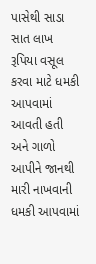પાસેથી સાડા સાત લાખ રૂપિયા વસૂલ કરવા માટે ધમકી આપવામાં આવતી હતી અને ગાળો આપીને જાનથી મારી નાખવાની ધમકી આપવામાં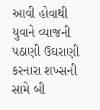આવી હોવાથી યુવાને વ્યાજની પઠાણી ઉઘરાણી કરનારા શખ્સની સામે બી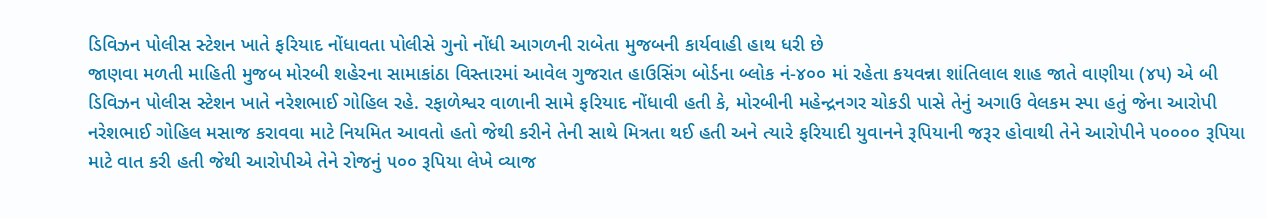ડિવિઝન પોલીસ સ્ટેશન ખાતે ફરિયાદ નોંધાવતા પોલીસે ગુનો નોંધી આગળની રાબેતા મુજબની કાર્યવાહી હાથ ધરી છે
જાણવા મળતી માહિતી મુજબ મોરબી શહેરના સામાકાંઠા વિસ્તારમાં આવેલ ગુજરાત હાઉસિંગ બોર્ડના બ્લોક નં-૪૦૦ માં રહેતા કયવન્ના શાંતિલાલ શાહ જાતે વાણીયા (૪૫) એ બી ડિવિઝન પોલીસ સ્ટેશન ખાતે નરેશભાઈ ગોહિલ રહે. રફાળેશ્વર વાળાની સામે ફરિયાદ નોંધાવી હતી કે, મોરબીની મહેન્દ્રનગર ચોકડી પાસે તેનું અગાઉ વેલકમ સ્પા હતું જેના આરોપી નરેશભાઈ ગોહિલ મસાજ કરાવવા માટે નિયમિત આવતો હતો જેથી કરીને તેની સાથે મિત્રતા થઈ હતી અને ત્યારે ફરિયાદી યુવાનને રૂપિયાની જરૂર હોવાથી તેને આરોપીને ૫૦૦૦૦ રૂપિયા માટે વાત કરી હતી જેથી આરોપીએ તેને રોજનું ૫૦૦ રૂપિયા લેખે વ્યાજ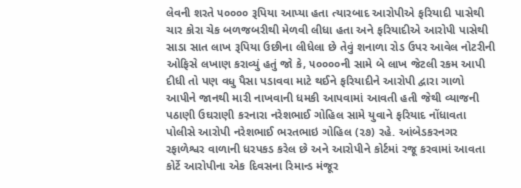લેવની શરતે ૫૦૦૦૦ રૂપિયા આપ્યા હતા ત્યારબાદ આરોપીએ ફરિયાદી પાસેથી ચાર કોરા ચેક બળજબરીથી મેળવી લીધા હતા અને ફરિયાદીએ આરોપી પાસેથી સાડા સાત લાખ રૂપિયા ઉછીના લીધેલા છે તેવું શનાળા રોડ ઉપર આવેલ નોટરીની ઓફિસે લખાણ કરાવ્યું હતું જો કે, ૫૦૦૦૦ની સામે બે લાખ જેટલી રકમ આપી દીધી તો પણ વધુ પૈસા પડાવવા માટે થઈને ફરિયાદીને આરોપી દ્વારા ગાળો આપીને જાનથી મારી નાખવાની ધમકી આપવામાં આવતી હતી જેથી વ્યાજની પઠાણી ઉઘરાણી કરનારા નરેશભાઈ ગોહિલ સામે યુવાને ફરિયાદ નોંધાવતા પોલીસે આરોપી નરેશભાઈ ભરતભાઇ ગોહિલ (૨૭) રહે. આંબેડકરનગર રફાળેશ્વર વાળાની ધરપકડ કરેલ છે અને આરોપીને કોર્ટમાં રજૂ કરવામાં આવતા કોર્ટે આરોપીના એક દિવસના રિમાન્ડ મંજૂર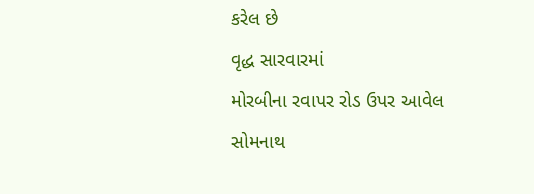કરેલ છે
વૃદ્ધ સારવારમાં
મોરબીના રવાપર રોડ ઉપર આવેલ સોમનાથ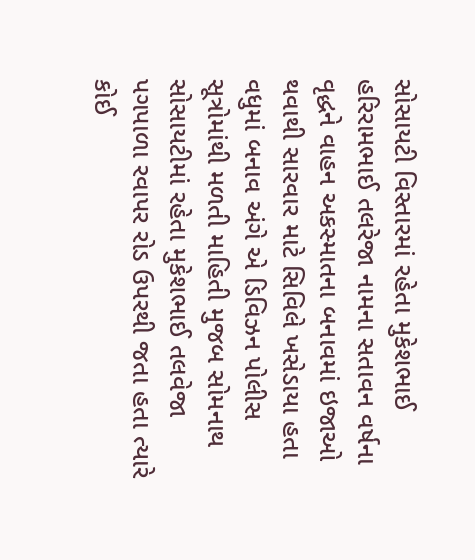સોસાયટી વિસ્તારમાં રહેતા મુકેશભાઈ હરિરામભાઈ તલરેજા નામના સતાવન વર્ષના વૃદ્ધને વાહન અકસ્માતના બનાવમાં ઇજાઓ થવાથી સારવાર માટે સિવિલે ખસેડાયા હતા વધુમાં બનાવ અંગે એ ડિવિઝન પોલીસ સૂત્રોમાંથી મળતી માહિતી મુજબ સોમનાથ સોસાયટીમાં રહેતા મુકેશભાઈ તલવેજા પગપાળા રવાપર રોડ ઉપરથી જતા હતા ત્યારે કોઈ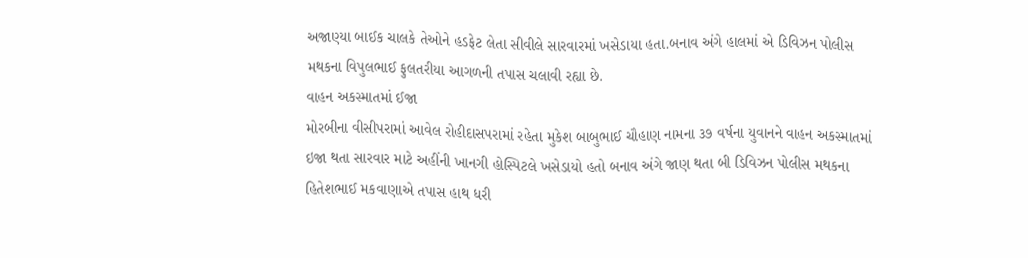અજાણ્યા બાઈક ચાલકે તેઓને હડફેટ લેતા સીવીલે સારવારમાં ખસેડાયા હતા.બનાવ અંગે હાલમાં એ ડિવિઝન પોલીસ મથકના વિપુલભાઈ ફુલતરીયા આગળની તપાસ ચલાવી રહ્યા છે.
વાહન અકસ્માતમાં ઈજા
મોરબીના વીસીપરામાં આવેલ રોહીદાસપરામાં રહેતા મુકેશ બાબુભાઈ ચૌહાણ નામના ૩૭ વર્ષના યુવાનને વાહન અકસ્માતમાં ઇજા થતા સારવાર માટે અહીંની ખાનગી હોસ્પિટલે ખસેડાયો હતો બનાવ અંગે જાણ થતા બી ડિવિઝન પોલીસ મથકના હિતેશભાઈ મકવાણાએ તપાસ હાથ ધરી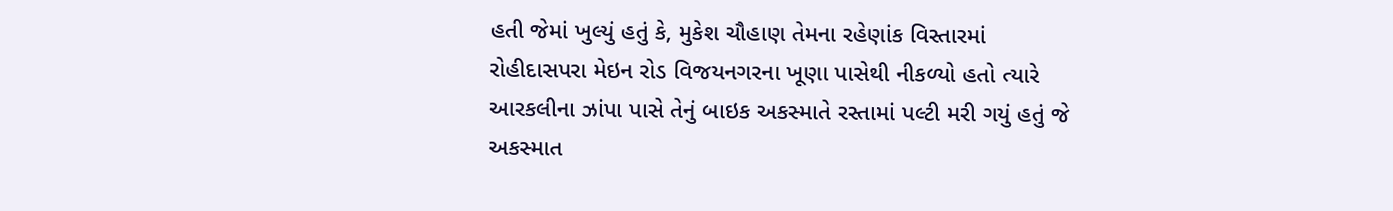હતી જેમાં ખુલ્યું હતું કે, મુકેશ ચૌહાણ તેમના રહેણાંક વિસ્તારમાં રોહીદાસપરા મેઇન રોડ વિજયનગરના ખૂણા પાસેથી નીકળ્યો હતો ત્યારે આરકલીના ઝાંપા પાસે તેનું બાઇક અકસ્માતે રસ્તામાં પલ્ટી મરી ગયું હતું જે અકસ્માત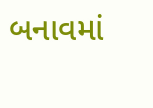બનાવમાં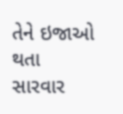તેને ઇજાઓ થતા સારવાર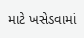માટે ખસેડવામાં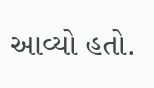આવ્યો હતો.